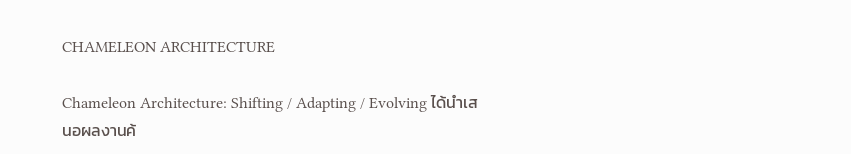CHAMELEON ARCHITECTURE

Chameleon Architecture: Shifting / Adapting / Evolving ได้นำเสนอผลงานค้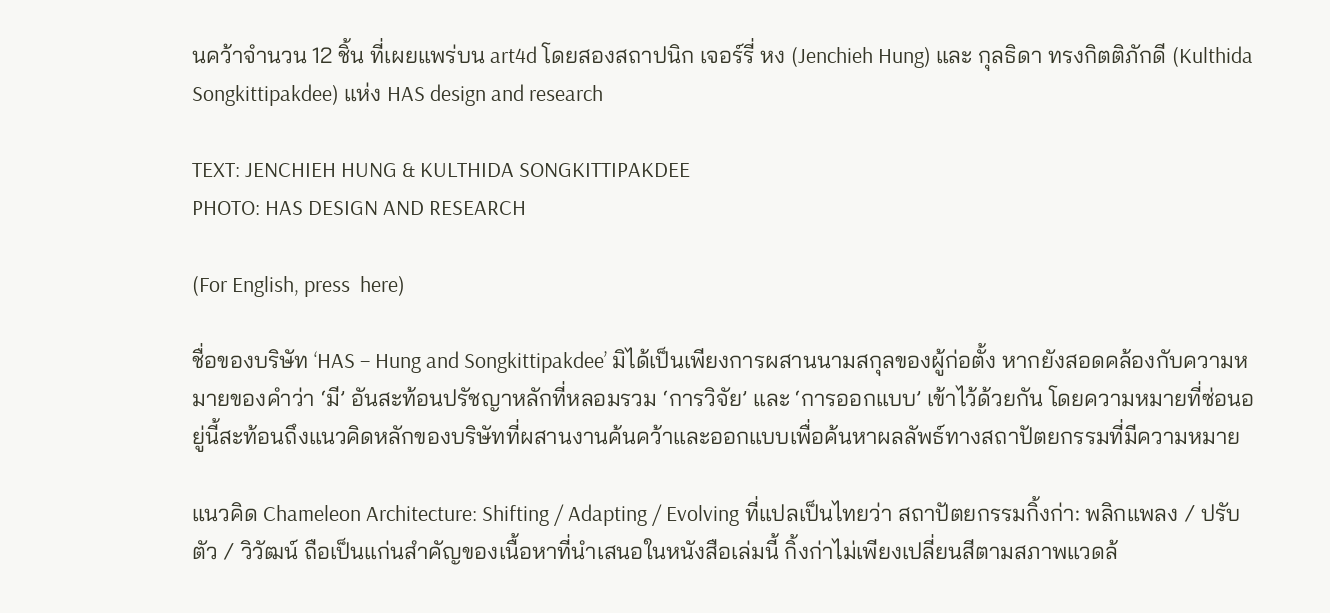นคว้าจำนวน 12 ชิ้น ที่เผยแพร่บน art4d โดยสองสถาปนิก เจอร์รี่ หง (Jenchieh Hung) และ กุลธิดา ทรงกิตติภักดี (Kulthida Songkittipakdee) แห่ง HAS design and research

TEXT: JENCHIEH HUNG & KULTHIDA SONGKITTIPAKDEE
PHOTO: HAS DESIGN AND RESEARCH

(For English, press  here)

ชื่อของบริษัท ‘HAS – Hung and Songkittipakdee’ มิได้เป็นเพียงการผสานนามสกุลของผู้ก่อตั้ง หากยังสอดคล้องกับความหมายของคำว่า ‘มี’ อันสะท้อนปรัชญาหลักที่หลอมรวม ‘การวิจัย’ และ ‘การออกแบบ’ เข้าไว้ด้วยกัน โดยความหมายที่ซ่อนอยู่นี้สะท้อนถึงแนวคิดหลักของบริษัทที่ผสานงานค้นคว้าและออกแบบเพื่อค้นหาผลลัพธ์ทางสถาปัตยกรรมที่มีความหมาย

แนวคิด Chameleon Architecture: Shifting / Adapting / Evolving ที่แปลเป็นไทยว่า สถาปัตยกรรมกิ้งก่า: พลิกแพลง / ปรับตัว / วิวัฒน์ ถือเป็นแก่นสำคัญของเนื้อหาที่นำเสนอในหนังสือเล่มนี้ กิ้งก่าไม่เพียงเปลี่ยนสีตามสภาพแวดล้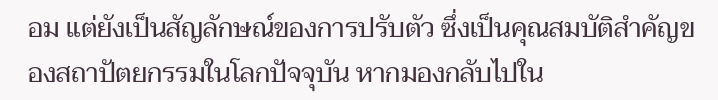อม แต่ยังเป็นสัญลักษณ์ของการปรับตัว ซึ่งเป็นคุณสมบัติสำคัญของสถาปัตยกรรมในโลกปัจจุบัน หากมองกลับไปใน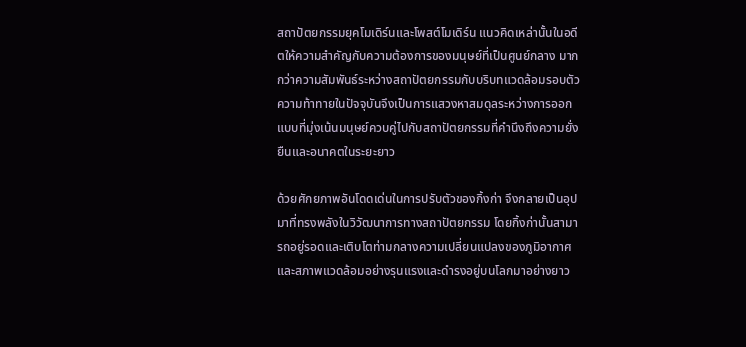สถาปัตยกรรมยุคโมเดิร์นและโพสต์โมเดิร์น แนวคิดเหล่านั้นในอดีตให้ความสำคัญกับความต้องการของมนุษย์ที่เป็นศูนย์กลาง มากกว่าความสัมพันธ์ระหว่างสถาปัตยกรรมกับบริบทแวดล้อมรอบตัว ความท้าทายในปัจจุบันจึงเป็นการแสวงหาสมดุลระหว่างการออกแบบที่มุ่งเน้นมนุษย์ควบคู่ไปกับสถาปัตยกรรมที่คำนึงถึงความยั่งยืนและอนาคตในระยะยาว

ด้วยศักยภาพอันโดดเด่นในการปรับตัวของกิ้งก่า จึงกลายเป็นอุปมาที่ทรงพลังในวิวัฒนาการทางสถาปัตยกรรม โดยกิ้งก่านั้นสามารถอยู่รอดและเติบโตท่ามกลางความเปลี่ยนแปลงของภูมิอากาศและสภาพแวดล้อมอย่างรุนแรงและดำรงอยู่บนโลกมาอย่างยาว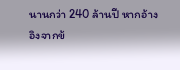นานกว่า 240 ล้านปี หากอ้างอิงจากข้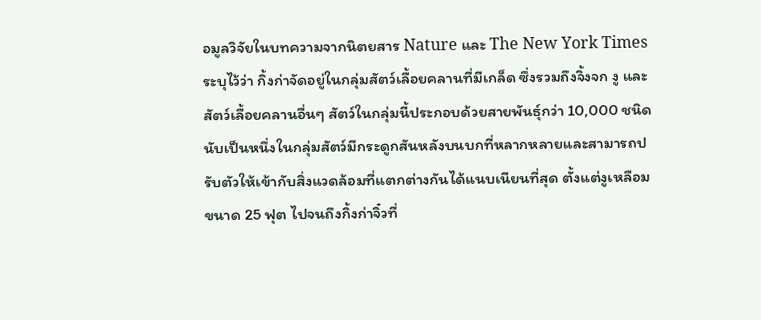อมูลวิจัยในบทความจากนิตยสาร Nature และ The New York Times ระบุไว้ว่า กิ้งก่าจัดอยู่ในกลุ่มสัตว์เลื้อยคลานที่มีเกล็ด ซึ่งรวมถึงจิ้งจก งู และสัตว์เลื้อยคลานอื่นๆ สัตว์ในกลุ่มนี้ประกอบด้วยสายพันธุ์กว่า 10,000 ชนิด นับเป็นหนึ่งในกลุ่มสัตว์มีกระดูกสันหลังบนบกที่หลากหลายและสามารถปรับตัวให้เข้ากับสิ่งแวดล้อมที่แตกต่างกันได้แนบเนียนที่สุด ตั้งแต่งูเหลือมขนาด 25 ฟุต ไปจนถึงกิ้งก่าจิ๋วที่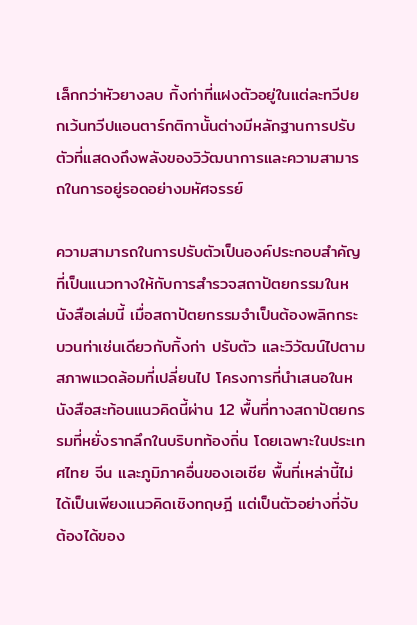เล็กกว่าหัวยางลบ กิ้งก่าที่แฝงตัวอยู่ในแต่ละทวีปยกเว้นทวีปแอนตาร์กติกานั้นต่างมีหลักฐานการปรับตัวที่แสดงถึงพลังของวิวัฒนาการและความสามารถในการอยู่รอดอย่างมหัศจรรย์

ความสามารถในการปรับตัวเป็นองค์ประกอบสำคัญที่เป็นแนวทางให้กับการสำรวจสถาปัตยกรรมในหนังสือเล่มนี้ เมื่อสถาปัตยกรรมจำเป็นต้องพลิกกระบวนท่าเช่นเดียวกับกิ้งก่า ปรับตัว และวิวัฒน์ไปตามสภาพแวดล้อมที่เปลี่ยนไป โครงการที่นำเสนอในหนังสือสะท้อนแนวคิดนี้ผ่าน 12 พื้นที่ทางสถาปัตยกรรมที่หยั่งรากลึกในบริบทท้องถิ่น โดยเฉพาะในประเทศไทย จีน และภูมิภาคอื่นของเอเชีย พื้นที่เหล่านี้ไม่ได้เป็นเพียงแนวคิดเชิงทฤษฎี แต่เป็นตัวอย่างที่จับต้องได้ของ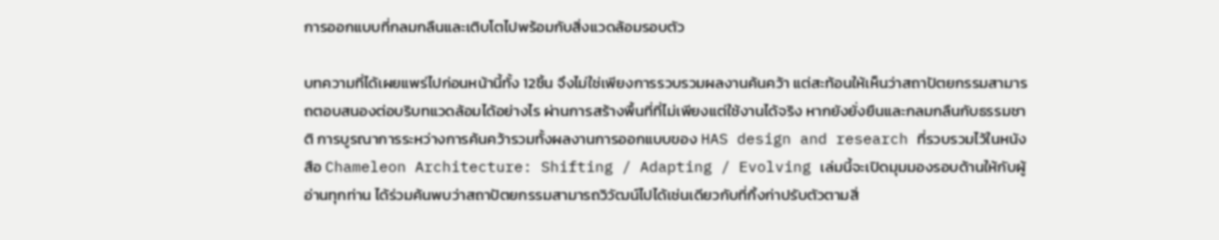การออกแบบที่กลมกลืนและเติบโตไปพร้อมกับสิ่งแวดล้อมรอบตัว

บทความที่ได้เผยแพร่ไปก่อนหน้านี้ทั้ง 12ชิ้น จึงไม่ใช่เพียงการรวบรวมผลงานค้นคว้า แต่สะท้อนให้เห็นว่าสถาปัตยกรรมสามารถตอบสนองต่อบริบทแวดล้อมได้อย่างไร ผ่านการสร้างพื้นที่ที่ไม่เพียงแต่ใช้งานได้จริง หากยังยั่งยืนและกลมกลืนกับธรรมชาติ การบูรณาการระหว่างการค้นคว้ารวมทั้งผลงานการออกแบบของ HAS design and research ที่รวบรวมไว้ในหนังสือ Chameleon Architecture: Shifting / Adapting / Evolving เล่มนี้จะเปิดมุมมองรอบด้านให้กับผู้อ่านทุกท่าน ได้ร่วมค้นพบว่าสถาปัตยกรรมสามารถวิวัฒน์ไปได้เช่นเดียวกับที่กิ้งก่าปรับตัวตามสิ่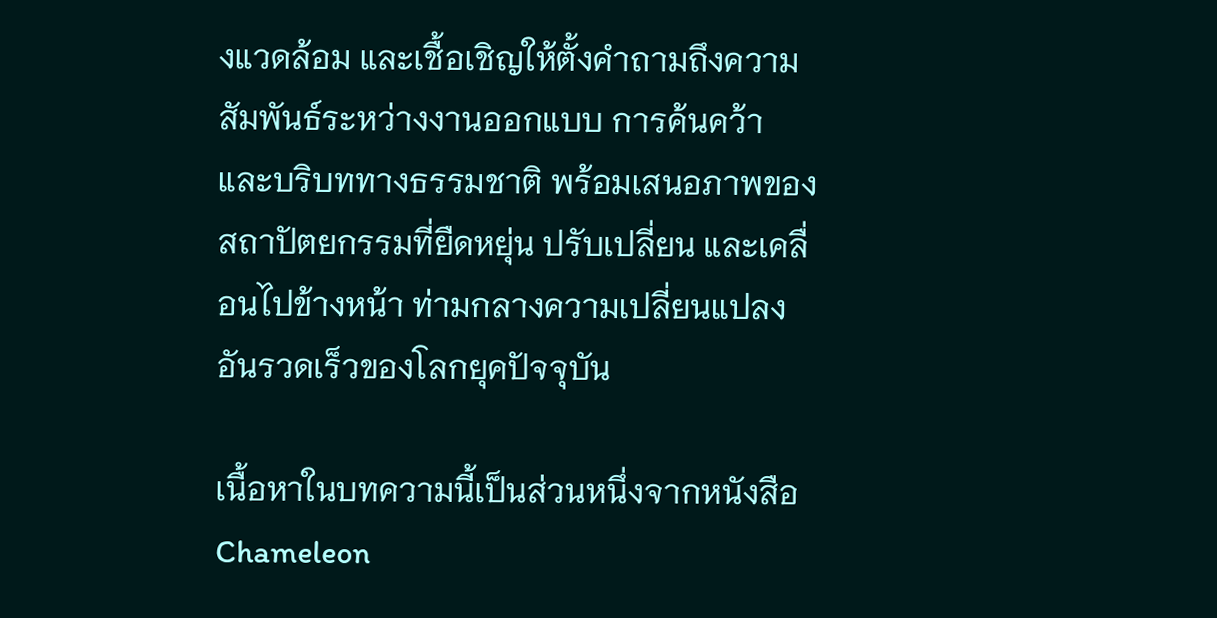งแวดล้อม และเชื้อเชิญให้ตั้งคำถามถึงความสัมพันธ์ระหว่างงานออกแบบ การค้นคว้า และบริบททางธรรมชาติ พร้อมเสนอภาพของสถาปัตยกรรมที่ยืดหยุ่น ปรับเปลี่ยน และเคลื่อนไปข้างหน้า ท่ามกลางความเปลี่ยนแปลงอันรวดเร็วของโลกยุคปัจจุบัน

เนื้อหาในบทความนี้เป็นส่วนหนึ่งจากหนังสือ Chameleon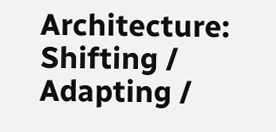Architecture: Shifting / Adapting /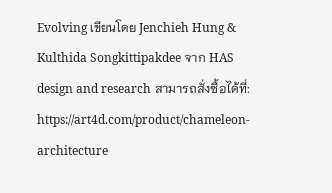Evolving เขียนโดย Jenchieh Hung & Kulthida Songkittipakdee จาก HAS design and research สามารถสั่งซื้อได้ที่: https://art4d.com/product/chameleon-architecture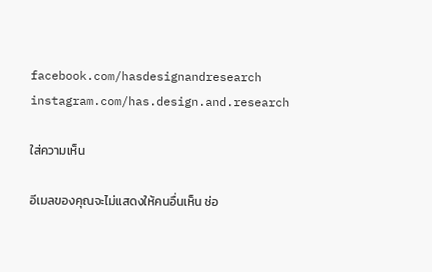facebook.com/hasdesignandresearch
instagram.com/has.design.and.research

ใส่ความเห็น

อีเมลของคุณจะไม่แสดงให้คนอื่นเห็น ช่อ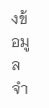งข้อมูลจำ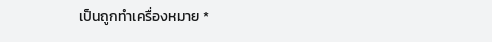เป็นถูกทำเครื่องหมาย *